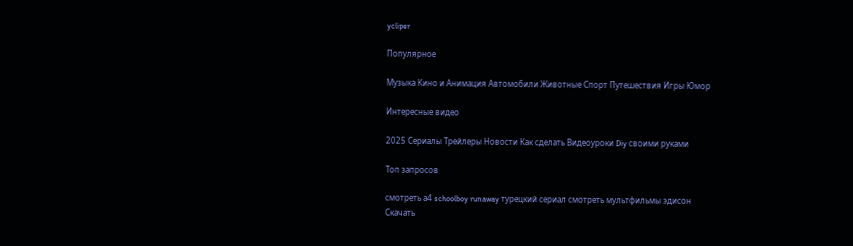ycliper

Популярное

Музыка Кино и Анимация Автомобили Животные Спорт Путешествия Игры Юмор

Интересные видео

2025 Сериалы Трейлеры Новости Как сделать Видеоуроки Diy своими руками

Топ запросов

смотреть а4 schoolboy runaway турецкий сериал смотреть мультфильмы эдисон
Скачать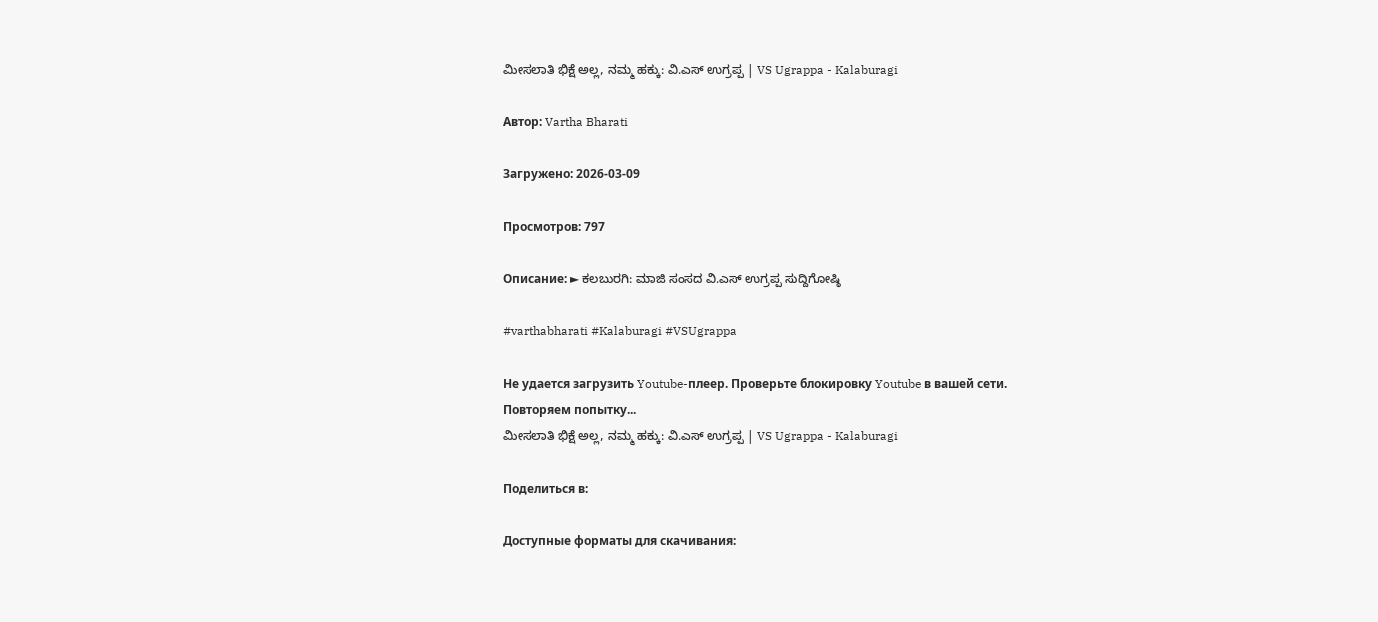ಮೀಸಲಾತಿ ಭಿಕ್ಷೆ ಅಲ್ಲ, ನಮ್ಮ ಹಕ್ಕು: ವಿ.ಎಸ್ ಉಗ್ರಪ್ಪ | VS Ugrappa - Kalaburagi

Автор: Vartha Bharati

Загружено: 2026-03-09

Просмотров: 797

Описание: ► ಕಲಬುರಗಿ: ಮಾಜಿ ಸಂಸದ ವಿ.ಎಸ್ ಉಗ್ರಪ್ಪ ಸುದ್ದಿಗೋಷ್ಠಿ

#varthabharati #Kalaburagi #VSUgrappa

Не удается загрузить Youtube-плеер. Проверьте блокировку Youtube в вашей сети.
Повторяем попытку...
ಮೀಸಲಾತಿ ಭಿಕ್ಷೆ ಅಲ್ಲ, ನಮ್ಮ ಹಕ್ಕು: ವಿ.ಎಸ್ ಉಗ್ರಪ್ಪ | VS Ugrappa - Kalaburagi

Поделиться в:

Доступные форматы для скачивания: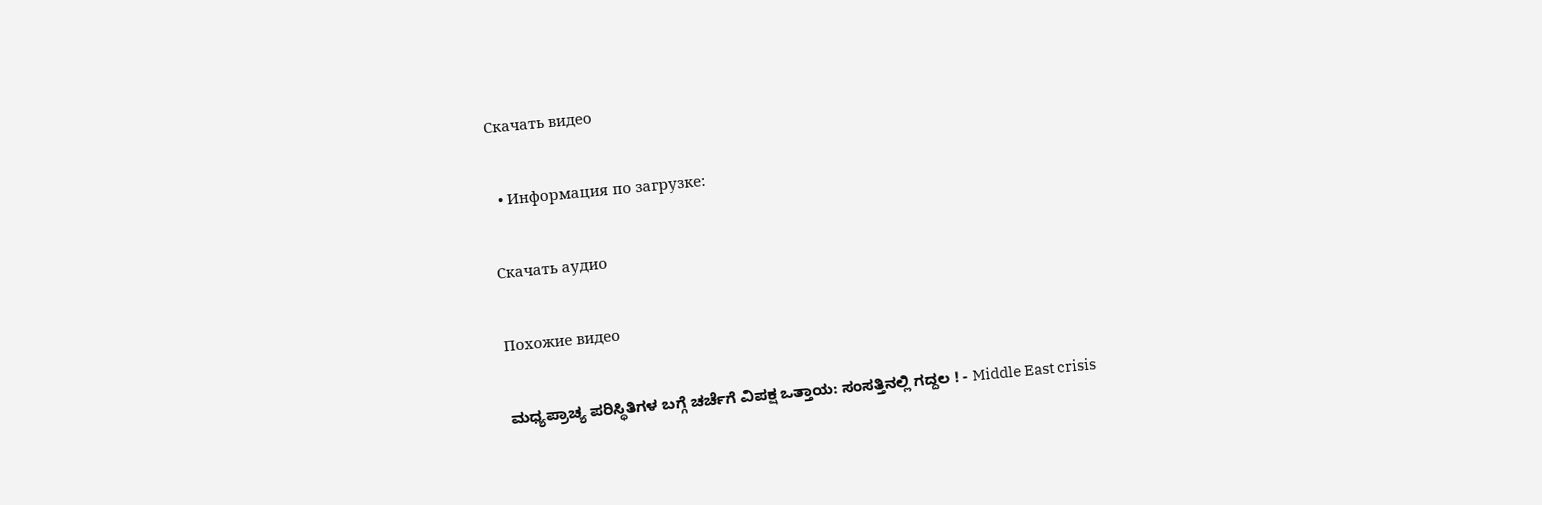Скачать видео

  • Информация по загрузке:

Скачать аудио

Похожие видео

ಮಧ್ಯಪ್ರಾಚ್ಯ ಪರಿಸ್ಥಿತಿಗಳ ಬಗ್ಗೆ ಚರ್ಚೆಗೆ ವಿಪಕ್ಷ ಒತ್ತಾಯ: ಸಂಸತ್ತಿನಲ್ಲಿ ಗದ್ದಲ ! - Middle East crisis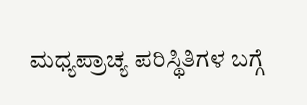ಮಧ್ಯಪ್ರಾಚ್ಯ ಪರಿಸ್ಥಿತಿಗಳ ಬಗ್ಗೆ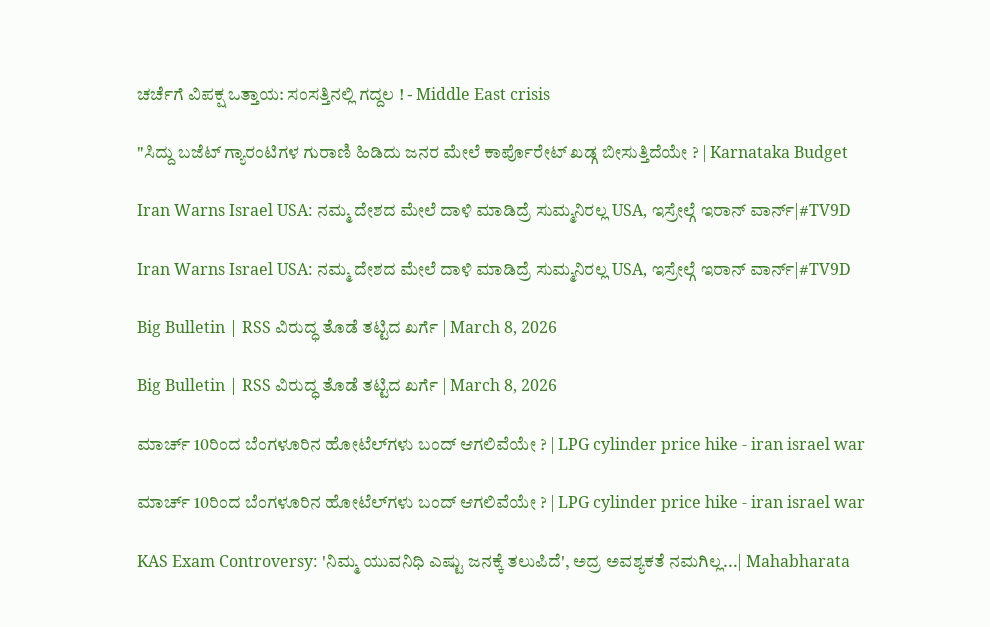ಚರ್ಚೆಗೆ ವಿಪಕ್ಷ ಒತ್ತಾಯ: ಸಂಸತ್ತಿನಲ್ಲಿ ಗದ್ದಲ ! - Middle East crisis

"ಸಿದ್ದು ಬಜೆಟ್ ಗ್ಯಾರಂಟಿಗಳ ಗುರಾಣಿ ಹಿಡಿದು ಜನರ ಮೇಲೆ ಕಾರ್ಪೊರೇಟ್ ಖಡ್ಗ ಬೀಸುತ್ತಿದೆಯೇ ? | Karnataka Budget

Iran Warns Israel USA: ನಮ್ಮ ದೇಶದ ಮೇಲೆ ದಾಳಿ ಮಾಡಿದ್ರೆ ಸುಮ್ಮನಿರಲ್ಲ USA, ಇಸ್ರೇಲ್ಗೆ ಇರಾನ್ ವಾರ್ನ್|#TV9D

Iran Warns Israel USA: ನಮ್ಮ ದೇಶದ ಮೇಲೆ ದಾಳಿ ಮಾಡಿದ್ರೆ ಸುಮ್ಮನಿರಲ್ಲ USA, ಇಸ್ರೇಲ್ಗೆ ಇರಾನ್ ವಾರ್ನ್|#TV9D

Big Bulletin | RSS ವಿರುದ್ಧ ತೊಡೆ ತಟ್ಟಿದ ಖರ್ಗೆ | March 8, 2026

Big Bulletin | RSS ವಿರುದ್ಧ ತೊಡೆ ತಟ್ಟಿದ ಖರ್ಗೆ | March 8, 2026

ಮಾರ್ಚ್ 10ರಿಂದ ಬೆಂಗಳೂರಿನ ಹೋಟೆಲ್‌ಗಳು ಬಂದ್ ಆಗಲಿವೆಯೇ ? | LPG cylinder price hike - iran israel war

ಮಾರ್ಚ್ 10ರಿಂದ ಬೆಂಗಳೂರಿನ ಹೋಟೆಲ್‌ಗಳು ಬಂದ್ ಆಗಲಿವೆಯೇ ? | LPG cylinder price hike - iran israel war

KAS Exam Controversy: 'ನಿಮ್ಮ ಯುವನಿಧಿ ಎಷ್ಟು ಜನಕ್ಕೆ ತಲುಪಿದೆ', ಅದ್ರ ಅವಶ್ಯಕತೆ ನಮಗಿಲ್ಲ...| Mahabharata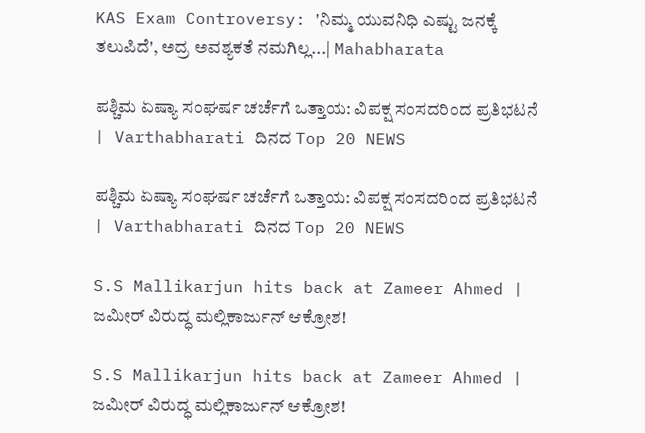KAS Exam Controversy: 'ನಿಮ್ಮ ಯುವನಿಧಿ ಎಷ್ಟು ಜನಕ್ಕೆ ತಲುಪಿದೆ', ಅದ್ರ ಅವಶ್ಯಕತೆ ನಮಗಿಲ್ಲ...| Mahabharata

ಪಶ್ಚಿಮ ಏಷ್ಯಾ ಸಂಘರ್ಷ ಚರ್ಚೆಗೆ ಒತ್ತಾಯ: ವಿಪಕ್ಷ ಸಂಸದರಿಂದ ಪ್ರತಿಭಟನೆ | Varthabharati ದಿನದ Top 20 NEWS

ಪಶ್ಚಿಮ ಏಷ್ಯಾ ಸಂಘರ್ಷ ಚರ್ಚೆಗೆ ಒತ್ತಾಯ: ವಿಪಕ್ಷ ಸಂಸದರಿಂದ ಪ್ರತಿಭಟನೆ | Varthabharati ದಿನದ Top 20 NEWS

S.S Mallikarjun hits back at Zameer Ahmed | ಜಮೀರ್ ವಿರುದ್ಧ ಮಲ್ಲಿಕಾರ್ಜುನ್ ಆಕ್ರೋಶ!

S.S Mallikarjun hits back at Zameer Ahmed | ಜಮೀರ್ ವಿರುದ್ಧ ಮಲ್ಲಿಕಾರ್ಜುನ್ ಆಕ್ರೋಶ!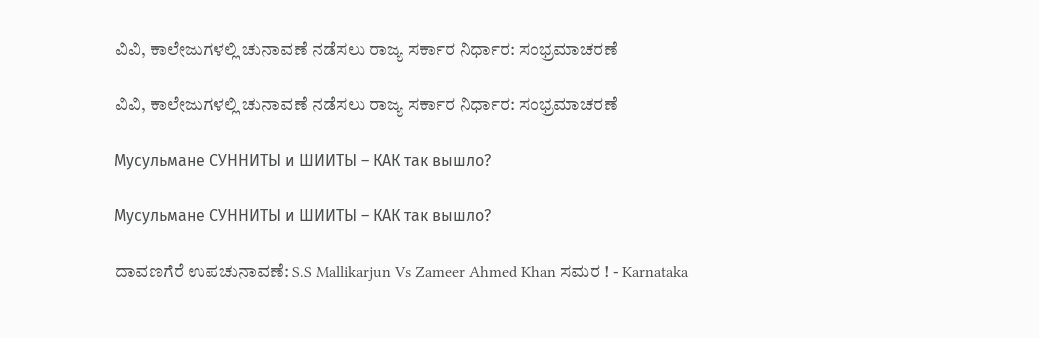ವಿವಿ, ಕಾಲೇಜುಗಳಲ್ಲಿ ಚುನಾವಣೆ ನಡೆಸಲು ರಾಜ್ಯ ಸರ್ಕಾರ ನಿರ್ಧಾರ: ಸಂಭ್ರಮಾಚರಣೆ

ವಿವಿ, ಕಾಲೇಜುಗಳಲ್ಲಿ ಚುನಾವಣೆ ನಡೆಸಲು ರಾಜ್ಯ ಸರ್ಕಾರ ನಿರ್ಧಾರ: ಸಂಭ್ರಮಾಚರಣೆ

Мусульмане СУННИТЫ и ШИИТЫ – КАК так вышло?

Мусульмане СУННИТЫ и ШИИТЫ – КАК так вышло?

ದಾವಣಗೆರೆ ಉಪಚುನಾವಣೆ: S.S Mallikarjun Vs Zameer Ahmed Khan ಸಮರ ! - Karnataka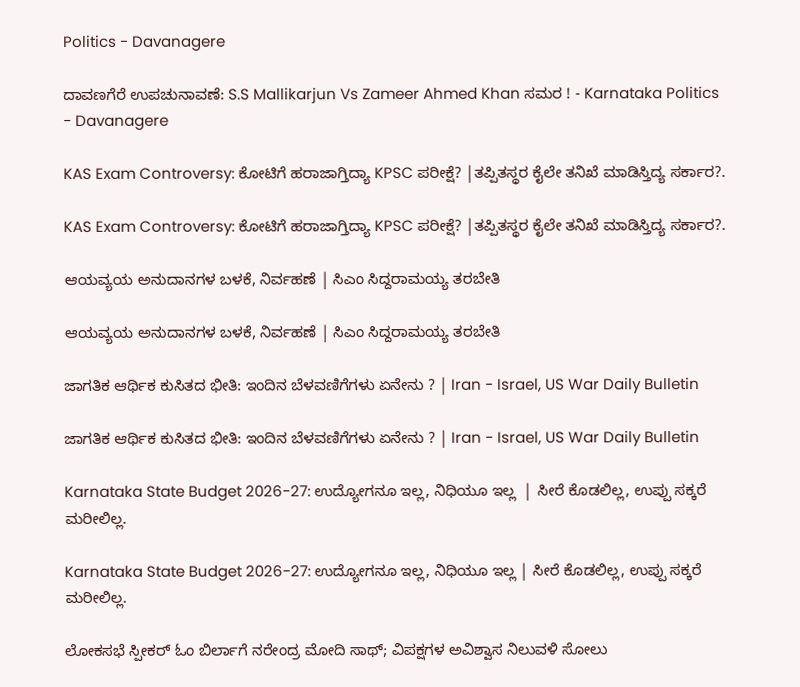Politics - Davanagere

ದಾವಣಗೆರೆ ಉಪಚುನಾವಣೆ: S.S Mallikarjun Vs Zameer Ahmed Khan ಸಮರ ! - Karnataka Politics - Davanagere

KAS Exam Controversy: ಕೋಟಿಗೆ ಹರಾಜಾಗ್ತಿದ್ಯಾ KPSC ಪರೀಕ್ಷೆ? |ತಪ್ಪಿತಸ್ಥರ ಕೈಲೇ ತನಿಖೆ ಮಾಡಿಸ್ತಿದ್ಯ ಸರ್ಕಾರ?.

KAS Exam Controversy: ಕೋಟಿಗೆ ಹರಾಜಾಗ್ತಿದ್ಯಾ KPSC ಪರೀಕ್ಷೆ? |ತಪ್ಪಿತಸ್ಥರ ಕೈಲೇ ತನಿಖೆ ಮಾಡಿಸ್ತಿದ್ಯ ಸರ್ಕಾರ?.

ಆಯವ್ಯಯ ಅನುದಾನಗಳ ಬಳಕೆ, ನಿರ್ವಹಣೆ | ಸಿಎಂ ಸಿದ್ದರಾಮಯ್ಯ ತರಬೇತಿ

ಆಯವ್ಯಯ ಅನುದಾನಗಳ ಬಳಕೆ, ನಿರ್ವಹಣೆ | ಸಿಎಂ ಸಿದ್ದರಾಮಯ್ಯ ತರಬೇತಿ

ಜಾಗತಿಕ ಆರ್ಥಿಕ ಕುಸಿತದ ಭೀತಿ: ಇಂದಿನ ಬೆಳವಣಿಗೆಗಳು ಏನೇನು ? | Iran - Israel, US War Daily Bulletin

ಜಾಗತಿಕ ಆರ್ಥಿಕ ಕುಸಿತದ ಭೀತಿ: ಇಂದಿನ ಬೆಳವಣಿಗೆಗಳು ಏನೇನು ? | Iran - Israel, US War Daily Bulletin

Karnataka State Budget 2026-27: ಉದ್ಯೋಗನೂ ಇಲ್ಲ, ನಿಧಿಯೂ ಇಲ್ಲ  | ಸೀರೆ ಕೊಡಲಿಲ್ಲ, ಉಪ್ಪು ಸಕ್ಕರೆ ಮರೀಲಿಲ್ಲ.

Karnataka State Budget 2026-27: ಉದ್ಯೋಗನೂ ಇಲ್ಲ, ನಿಧಿಯೂ ಇಲ್ಲ | ಸೀರೆ ಕೊಡಲಿಲ್ಲ, ಉಪ್ಪು ಸಕ್ಕರೆ ಮರೀಲಿಲ್ಲ.

ಲೋಕಸಭೆ ಸ್ಪೀಕರ್‌ ಓಂ ಬಿರ್ಲಾಗೆ ನರೇಂದ್ರ ಮೋದಿ ಸಾಥ್‌; ವಿಪಕ್ಷಗಳ ಅವಿಶ್ವಾಸ ನಿಲುವಳಿ ಸೋಲು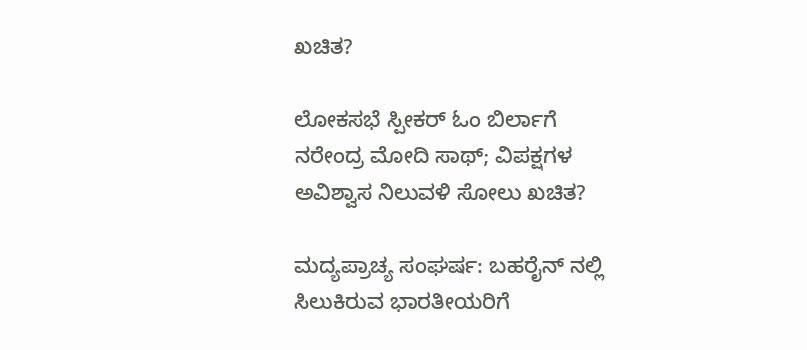ಖಚಿತ?

ಲೋಕಸಭೆ ಸ್ಪೀಕರ್‌ ಓಂ ಬಿರ್ಲಾಗೆ ನರೇಂದ್ರ ಮೋದಿ ಸಾಥ್‌; ವಿಪಕ್ಷಗಳ ಅವಿಶ್ವಾಸ ನಿಲುವಳಿ ಸೋಲು ಖಚಿತ?

ಮದ್ಯಪ್ರಾಚ್ಯ ಸಂಘರ್ಷ: ಬಹರೈನ್ ನಲ್ಲಿ ಸಿಲುಕಿರುವ ಭಾರತೀಯರಿಗೆ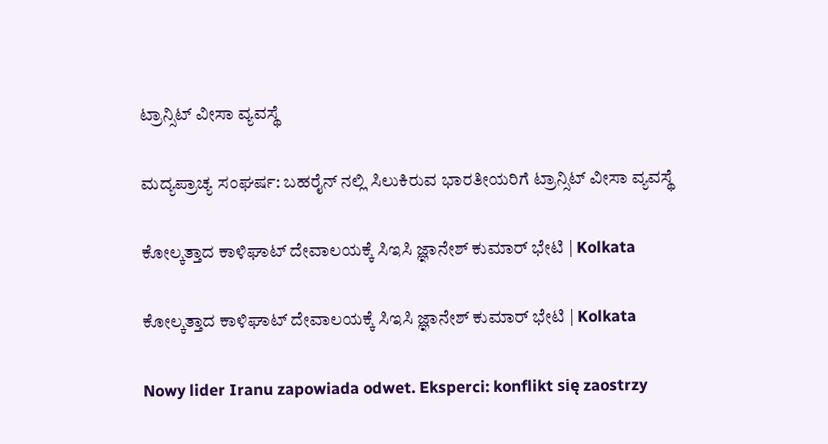ಟ್ರಾನ್ಸಿಟ್ ವೀಸಾ ವ್ಯವಸ್ಥೆ

ಮದ್ಯಪ್ರಾಚ್ಯ ಸಂಘರ್ಷ: ಬಹರೈನ್ ನಲ್ಲಿ ಸಿಲುಕಿರುವ ಭಾರತೀಯರಿಗೆ ಟ್ರಾನ್ಸಿಟ್ ವೀಸಾ ವ್ಯವಸ್ಥೆ

ಕೋಲ್ಕತ್ತಾದ ಕಾಳಿಘಾಟ್ ದೇವಾಲಯಕ್ಕೆ ಸಿಇಸಿ ಜ್ಞಾನೇಶ್ ಕುಮಾರ್ ಭೇಟಿ | Kolkata

ಕೋಲ್ಕತ್ತಾದ ಕಾಳಿಘಾಟ್ ದೇವಾಲಯಕ್ಕೆ ಸಿಇಸಿ ಜ್ಞಾನೇಶ್ ಕುಮಾರ್ ಭೇಟಿ | Kolkata

Nowy lider Iranu zapowiada odwet. Eksperci: konflikt się zaostrzy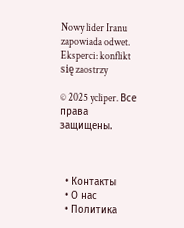Nowy lider Iranu zapowiada odwet. Eksperci: konflikt się zaostrzy

© 2025 ycliper. Все права защищены.



  • Контакты
  • О нас
  • Политика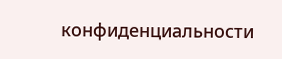конфиденциальности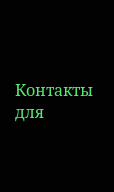Контакты для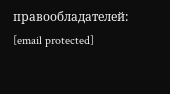правообладателей: [email protected]